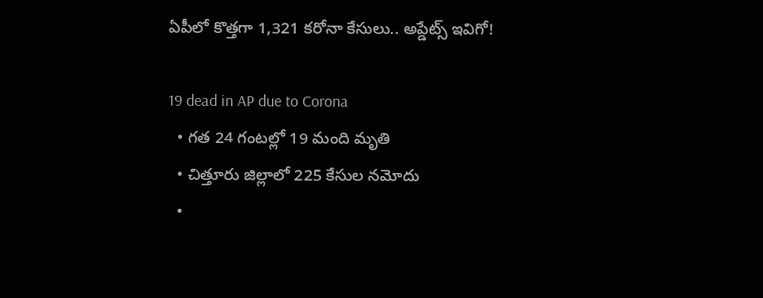ఏపీలో కొత్తగా 1,321 కరోనా కేసులు.. అప్డేట్స్ ఇవిగో!

19 dead in AP due to Corona
  • గత 24 గంటల్లో 19 మంది మృతి
  • చిత్తూరు జిల్లాలో 225 కేసుల నమోదు
  •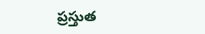ప్రస్తుత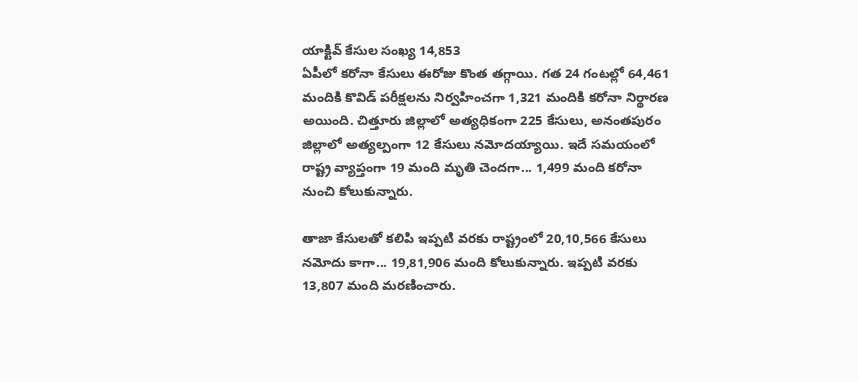యాక్టివ్ కేసుల సంఖ్య 14,853
ఏపీలో కరోనా కేసులు ఈరోజు కొంత తగ్గాయి. గత 24 గంటల్లో 64,461 మందికి కొవిడ్ పరీక్షలను నిర్వహించగా 1,321 మందికి కరోనా నిర్థారణ అయింది. చిత్తూరు జిల్లాలో అత్యధికంగా 225 కేసులు, అనంతపురం జిల్లాలో అత్యల్పంగా 12 కేసులు నమోదయ్యాయి. ఇదే సమయంలో రాష్ట్ర వ్యాప్తంగా 19 మంది మృతి చెందగా... 1,499 మంది కరోనా నుంచి కోలుకున్నారు.

తాజా కేసులతో కలిపి ఇప్పటి వరకు రాష్ట్రంలో 20,10,566 కేసులు నమోదు కాగా... 19,81,906 మంది కోలుకున్నారు. ఇప్పటి వరకు 13,807 మంది మరణించారు.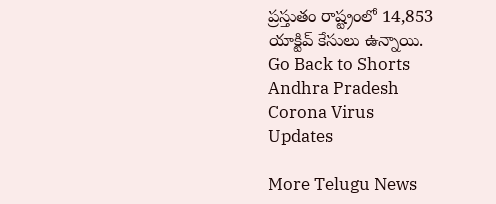ప్రస్తుతం రాష్ట్రంలో 14,853 యాక్టివ్ కేసులు ఉన్నాయి.
Go Back to Shorts
Andhra Pradesh
Corona Virus
Updates

More Telugu News